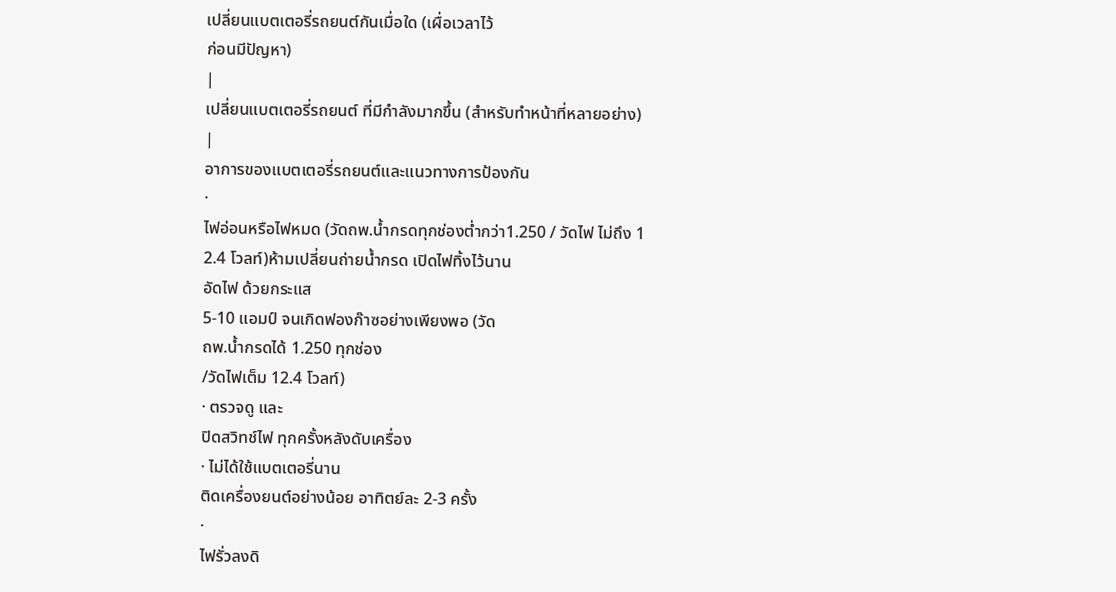เปลี่ยนแบตเตอรี่รถยนต์กันเมื่อใด (เผื่อเวลาไว้
ก่อนมีปัญหา)
|
เปลี่ยนแบตเตอรี่รถยนต์ ที่มีกำลังมากขึ้น (สำหรับทำหน้าที่หลายอย่าง)
|
อาการของแบตเตอรี่รถยนต์และแนวทางการป้องกัน
·
ไฟอ่อนหรือไฟหมด (วัดถพ.น้ำกรดทุกช่องต่ำกว่า1.250 / วัดไฟ ไม่ถึง 1
2.4 โวลท์)ห้ามเปลี่ยนถ่ายน้ำกรด เปิดไฟทิ้งไว้นาน
อัดไฟ ด้วยกระแส
5-10 แอมป์ จนเกิดฟองก๊าซอย่างเพียงพอ (วัด
ถพ.น้ำกรดได้ 1.250 ทุกช่อง
/วัดไฟเต็ม 12.4 โวลท์)
· ตรวจดู และ
ปิดสวิทช์ไฟ ทุกครั้งหลังดับเครื่อง
· ไม่ได้ใช้แบตเตอรี่นาน
ติดเครื่องยนต์อย่างน้อย อาทิตย์ละ 2-3 ครั้ง
·
ไฟรั่วลงดิ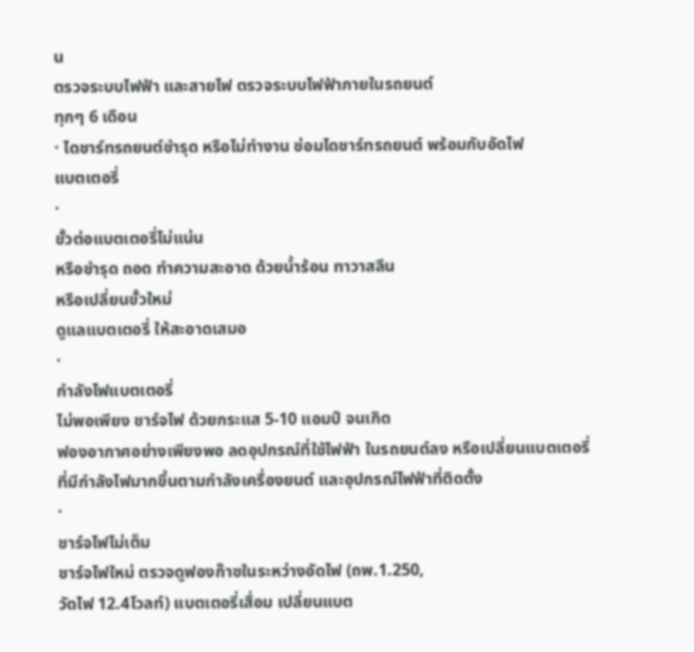น
ตรวจระบบไฟฟ้า และสายไฟ ตรวจระบบไฟฟ้าภายในรถยนต์
ทุกๆ 6 เดือน
· ไดชาร์ทรถยนต์ชำรุด หรือไม่ทำงาน ซ่อมไดชาร์ทรถยนต์ พร้อมกับอัดไฟ
แบตเตอรี่
·
ขั้วต่อแบตเตอรี่ไม่แน่น
หรือชำรุด ถอด ทำความสะอาด ด้วยน้ำร้อน ทาวาสลีน
หรือเปลี่ยนขั้วใหม่
ดูแลแบตเตอรี่ ให้สะอาดเสมอ
·
กำลังไฟแบตเตอรี่
ไม่พอเพียง ชาร์จไฟ ด้วยกระแส 5-10 แอมป์ จนเกิด
ฟองอากาศอย่างเพียงพอ ลดอุปกรณ์ที่ใช้ไฟฟ้า ในรถยนต์ลง หรือเปลี่ยนแบตเตอรี่
ที่มีกำลังไฟมากขึ้นตามกำลังเครื่องยนต์ และอุปกรณ์ไฟฟ้าที่ติดตั้ง
·
ชาร์จไฟไม่เต็ม
ชาร์จไฟใหม่ ตรวจดูฟองก๊าซในระหว่างอัดไฟ (ถพ.1.250,
วัดไฟ 12.4โวลท์) แบตเตอรี่เสื่อม เปลี่ยนแบต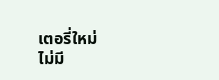เตอรี่ใหม่
ไม่มี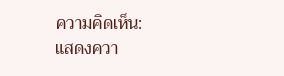ความคิดเห็น:
แสดงควา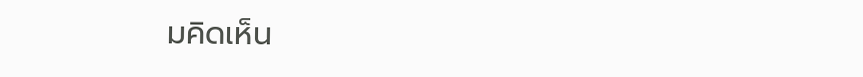มคิดเห็น